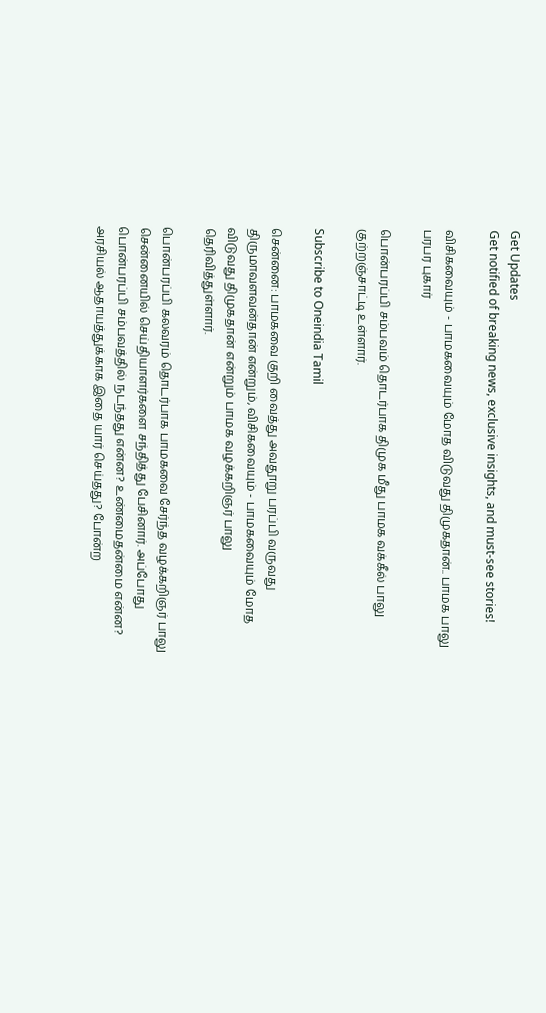Get Updates
Get notified of breaking news, exclusive insights, and must-see stories!

விசிகவையும் - பாமகவையும் மோத விடுவது திமுகதான்.. பாமக பாலு பரபர புகார்

பொன்பரப்பி சம்பவம் தொடர்பாக திமுக மீது பாமக வக்கீல் பாலு குற்றஞ்சாட்டி உள்ளார்.

Subscribe to Oneindia Tamil

சென்னை: பாமகவை குறி வைத்து அவதூறு பரப்பி வருவது திருமாவளவன்தான் என்றும், விசிகவையும் - பாமகவையும் மோத விடுவது திமுகதான் என்றும் பாமக வழக்கறிஞர் பாலு தெரிவித்துள்ளார்.

பொன்பரப்பி கலவரம் தொடர்பாக பாமகவை சேர்ந்த வழக்கறிஞர் பாலு சென்னையில் செய்தியாளர்களை சந்தித்து பேசினார். அப்போது பொன்பரப்பி சம்பவத்தில் நடந்தது என்ன? உண்மைதன்மை என்ன? அரசியல் ஆதாயத்துக்காக இதை யார் செய்தது? போன்ற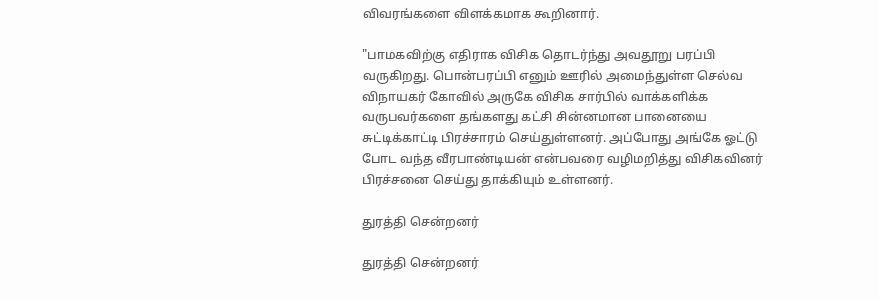விவரங்களை விளக்கமாக கூறினார்.

"பாமகவிற்கு எதிராக விசிக தொடர்ந்து அவதூறு பரப்பி வருகிறது. பொன்பரப்பி எனும் ஊரில் அமைந்துள்ள செல்வ விநாயகர் கோவில் அருகே விசிக சார்பில் வாக்களிக்க வருபவர்களை தங்களது கட்சி சின்னமான பானையை சுட்டிக்காட்டி பிரச்சாரம் செய்துள்ளனர். அப்போது அங்கே ஓட்டு போட வந்த வீரபாண்டியன் என்பவரை வழிமறித்து விசிகவினர் பிரச்சனை செய்து தாக்கியும் உள்ளனர்.

துரத்தி சென்றனர்

துரத்தி சென்றனர்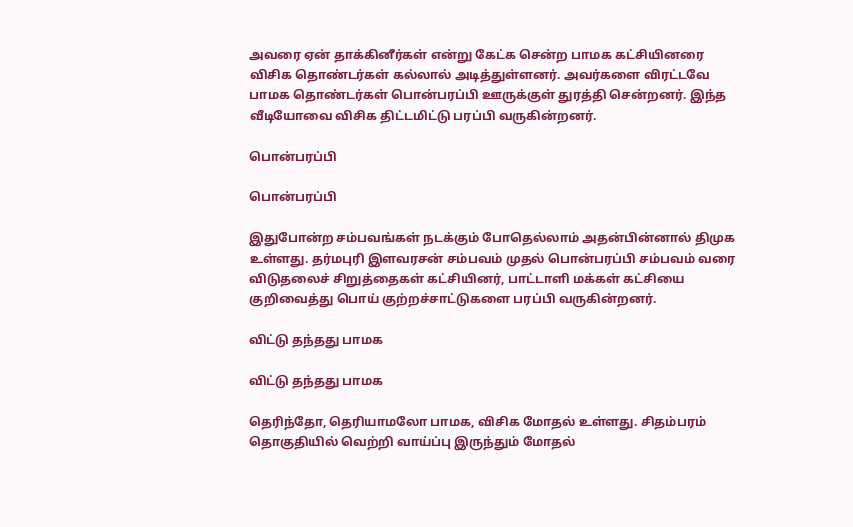அவரை ஏன் தாக்கினீர்கள் என்று கேட்க சென்ற பாமக கட்சியினரை விசிக தொண்டர்கள் கல்லால் அடித்துள்ளனர். அவர்களை விரட்டவே பாமக தொண்டர்கள் பொன்பரப்பி ஊருக்குள் துரத்தி சென்றனர். இந்த வீடியோவை விசிக திட்டமிட்டு பரப்பி வருகின்றனர்.

பொன்பரப்பி

பொன்பரப்பி

இதுபோன்ற சம்பவங்கள் நடக்கும் போதெல்லாம் அதன்பின்னால் திமுக உள்ளது. தர்மபுரி இளவரசன் சம்பவம் முதல் பொன்பரப்பி சம்பவம் வரை விடுதலைச் சிறுத்தைகள் கட்சியினர், பாட்டாளி மக்கள் கட்சியை குறிவைத்து பொய் குற்றச்சாட்டுகளை பரப்பி வருகின்றனர்.

விட்டு தந்தது பாமக

விட்டு தந்தது பாமக

தெரிந்தோ, தெரியாமலோ பாமக, விசிக மோதல் உள்ளது. சிதம்பரம் தொகுதியில் வெற்றி வாய்ப்பு இருந்தும் மோதல்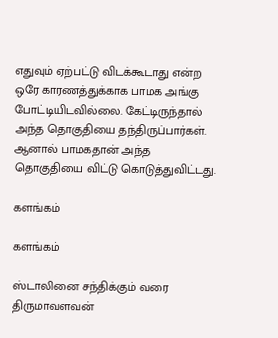எதுவும் ஏற்பட்டு விடக்கூடாது என்ற ஒரே காரணத்துக்காக பாமக அங்கு போட்டியிடவில்லை. கேட்டிருந்தால் அந்த தொகுதியை தந்திருப்பார்கள். ஆனால் பாமகதான் அந்த தொகுதியை விட்டு கொடுத்துவிட்டது.

களங்கம்

களங்கம்

ஸ்டாலினை சந்திக்கும் வரை திருமாவளவன்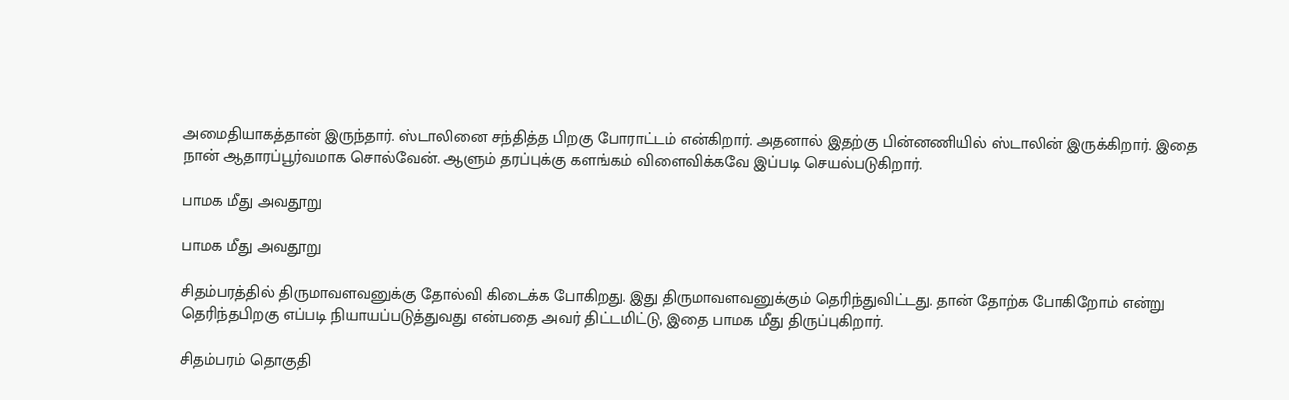அமைதியாகத்தான் இருந்தார். ஸ்டாலினை சந்தித்த பிறகு போராட்டம் என்கிறார். அதனால் இதற்கு பின்னணியில் ஸ்டாலின் இருக்கிறார். இதை நான் ஆதாரப்பூர்வமாக சொல்வேன். ஆளும் தரப்புக்கு களங்கம் விளைவிக்கவே இப்படி செயல்படுகிறார்.

பாமக மீது அவதூறு

பாமக மீது அவதூறு

சிதம்பரத்தில் திருமாவளவனுக்கு தோல்வி கிடைக்க போகிறது. இது திருமாவளவனுக்கும் தெரிந்துவிட்டது. தான் தோற்க போகிறோம் என்று தெரிந்தபிறகு எப்படி நியாயப்படுத்துவது என்பதை அவர் திட்டமிட்டு, இதை பாமக மீது திருப்புகிறார்.

சிதம்பரம் தொகுதி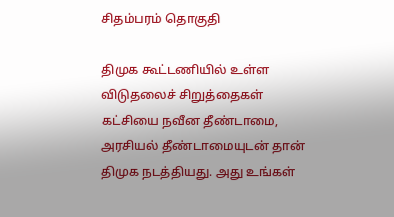சிதம்பரம் தொகுதி

திமுக கூட்டணியில் உள்ள விடுதலைச் சிறுத்தைகள் கட்சியை நவீன தீண்டாமை, அரசியல் தீண்டாமையுடன் தான் திமுக நடத்தியது. அது உங்கள்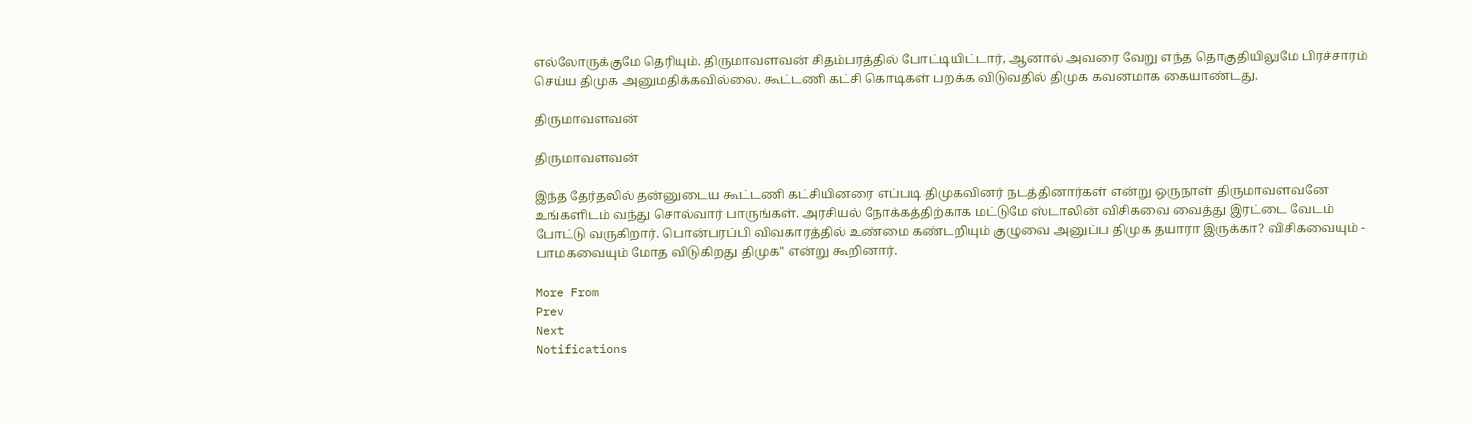எல்லோருக்குமே தெரியும். திருமாவளவன் சிதம்பரத்தில் போட்டியிட்டார், ஆனால் அவரை வேறு எந்த தொகுதியிலுமே பிரச்சாரம் செய்ய திமுக அனுமதிக்கவில்லை. கூட்டணி கட்சி கொடிகள் பறக்க விடுவதில் திமுக கவனமாக கையாண்டது.

திருமாவளவன்

திருமாவளவன்

இந்த தேர்தலில் தன்னுடைய கூட்டணி கட்சியினரை எப்படி திமுகவினர் நடத்தினார்கள் என்று ஒருநாள் திருமாவளவனே உங்களிடம் வந்து சொல்வார் பாருங்கள். அரசியல் நோக்கத்திற்காக மட்டுமே ஸ்டாலின் விசிகவை வைத்து இரட்டை வேடம் போட்டு வருகிறார். பொன்பரப்பி விவகாரத்தில் உண்மை கண்டறியும் குழுவை அனுப்ப திமுக தயாரா இருக்கா? விசிகவையும் - பாமகவையும் மோத விடுகிறது திமுக" என்று கூறினார்.

More From
Prev
Next
Notifications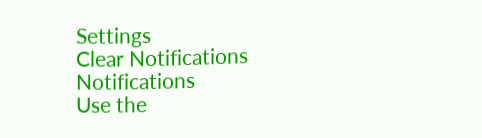Settings
Clear Notifications
Notifications
Use the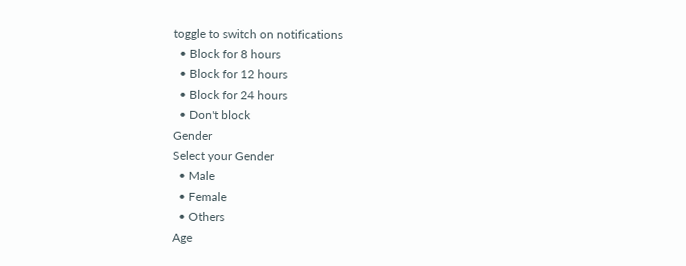toggle to switch on notifications
  • Block for 8 hours
  • Block for 12 hours
  • Block for 24 hours
  • Don't block
Gender
Select your Gender
  • Male
  • Female
  • Others
Age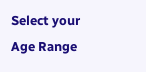Select your Age Range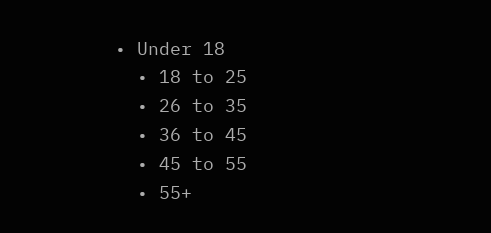• Under 18
  • 18 to 25
  • 26 to 35
  • 36 to 45
  • 45 to 55
  • 55+